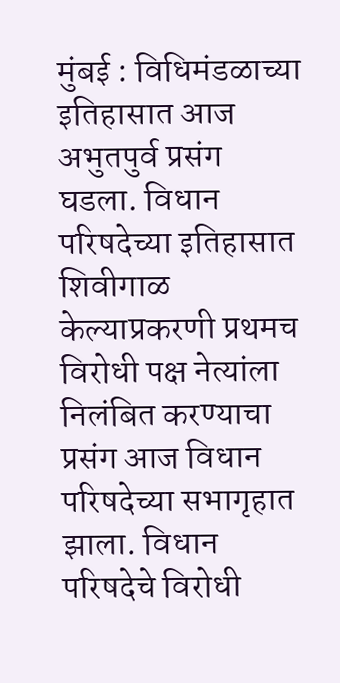मुंबई : विधिमंडळाच्या इतिहासात आज अभुतपुर्व प्रसंग घडला. विधान परिषदेच्या इतिहासात शिवीगाळ केल्याप्रकरणी प्रथमच विरोधी पक्ष नेत्यांला निलंबित करण्याचा प्रसंग आज विधान परिषदेच्या सभागृहात झाला. विधान परिषदेचे विरोधी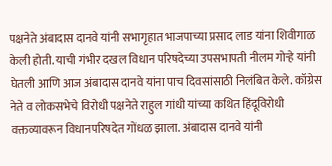पक्षनेते अंबादास दानवे यांनी सभागृहात भाजपाच्या प्रसाद लाड यांना शिवीगाळ केली होती. याची गंभीर दखल विधान परिषदेच्या उपसभापती नीलम गोऱ्हे यांनी घेतली आणि आज अंबादास दानवे यांना पाच दिवसांसाठी निलंबित केले. कॉग्रेस नेते व लोकसभेचे विरोधी पक्षनेते राहुल गांधी यांच्या कथित हिंदूविरोधी वक्तव्यावरून विधानपरिषदेत गोंधळ झाला. अंबादास दानवे यांनी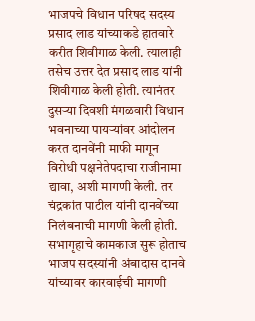भाजपचे विधान परिषद सदस्य प्रसाद लाड यांच्याकडे हातवारे करीत शिवीगाळ केली. त्यालाही तसेच उत्तर देत प्रसाद लाड यांनी शिवीगाळ केली होती. त्यानंतर दुसऱ्या दिवशी मंगळवारी विधान भवनाच्या पायऱ्यांवर आंदोलन करत दानवेंनी माफी मागून विरोधी पक्षनेतेपदाचा राजीनामा द्यावा, अशी मागणी केली. तर चंद्रकांत पाटील यांनी दानवेंच्या निलंबनाची मागणी केली होती.
सभागृहाचे कामकाज सुरू होताच भाजप सदस्यांनी अंबादास दानवे यांच्यावर कारवाईची मागणी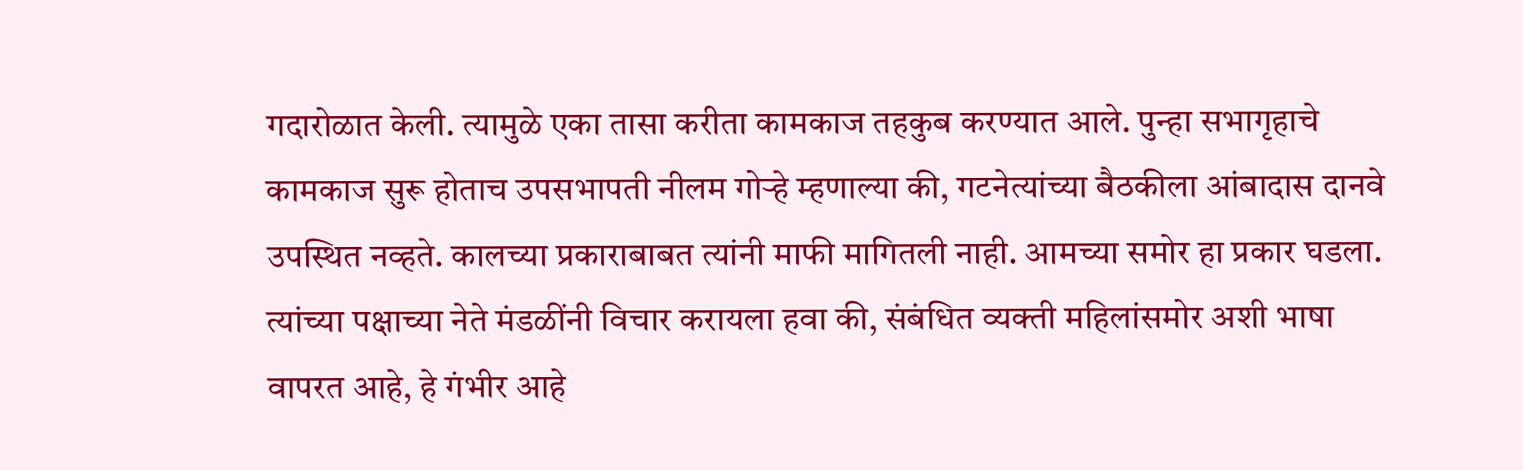गदारोळात केली. त्यामुळे एका तासा करीता कामकाज तहकुब करण्यात आले. पुन्हा सभागृहाचे कामकाज सुरू होताच उपसभापती नीलम गोऱ्हे म्हणाल्या की, गटनेत्यांच्या बैठकीला आंबादास दानवे उपस्थित नव्हते. कालच्या प्रकाराबाबत त्यांनी माफी मागितली नाही. आमच्या समोर हा प्रकार घडला. त्यांच्या पक्षाच्या नेते मंडळींनी विचार करायला हवा की, संबंधित व्यक्ती महिलांसमोर अशी भाषा वापरत आहे, हे गंभीर आहे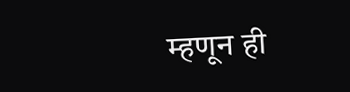म्हणून ही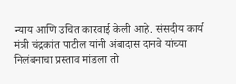न्याय आणि उचित कारवाई केली आहे. संसदीय कार्य मंत्री चंद्रकांत पाटील यांनी अंबादास दानवे यांच्या निलंबनाचा प्रस्ताव मांडला तो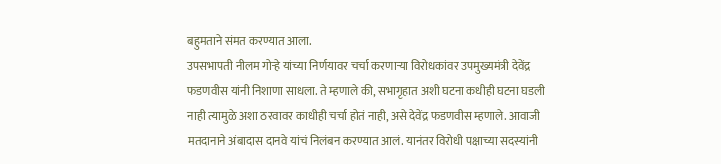बहुमताने संमत करण्यात आला.
उपसभापती नीलम गोऱ्हे यांच्या निर्णयावर चर्चा करणाऱ्या विरोधकांवर उपमुख्यमंत्री देवेंद्र फडणवीस यांनी निशाणा साधला. ते म्हणाले की, सभागृहात अशी घटना कधीही घटना घडली नाही त्यामुळे अशा ठरवावर काधीही चर्चा होतं नाही, असे देवेंद्र फडणवीस म्हणाले. आवाजी मतदानाने अंबादास दानवे यांचं निलंबन करण्यात आलं. यानंतर विरोधी पक्षाच्या सदस्यांनी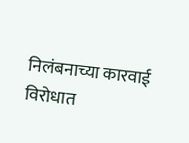निलंबनाच्या कारवाई विरोधात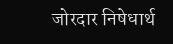जोरदार निषेधार्थ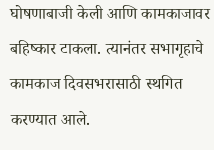घोषणाबाजी केली आणि कामकाजावर बहिष्कार टाकला. त्यानंतर सभागृहाचे कामकाज दिवसभरासाठी स्थगित करण्यात आले.